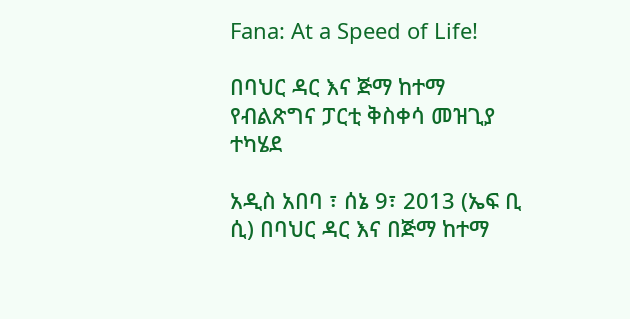Fana: At a Speed of Life!

በባህር ዳር እና ጅማ ከተማ የብልጽግና ፓርቲ ቅስቀሳ መዝጊያ ተካሄደ

አዲስ አበባ ፣ ሰኔ 9፣ 2013 (ኤፍ ቢ ሲ) በባህር ዳር እና በጅማ ከተማ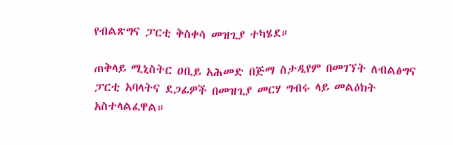የብልጽግና ፓርቲ ቅስቀሳ መዝጊያ ተካሄደ።

ጠቅላይ ሚኒስትር ዐቢይ አሕመድ በጅማ ስታዲየም በመገኘት ለብልፅግና ፓርቲ አባላትና ደጋፊዎች በመዝጊያ መርሃ ግብሩ ላይ መልዕክት አስተላልፈዋል።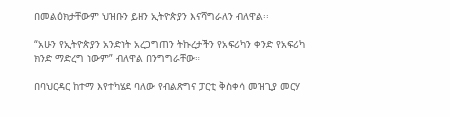በመልዕክታቸውም ህዝቡን ይዘን ኢትዮጵያን እናሻግራለን ብለዋል፡፡

“አሁን የኢትዮጵያን አንድነት አረጋግጠን ትኩረታችን የአፍሪካን ቀንድ የአፍሪካ ክንድ ማድረግ ነውም” ብለዋል በንግግራቸው።

በባህርዳር ከተማ እየተካሄደ ባለው የብልጽግና ፓርቲ ቅስቀሳ መዝጊያ መርሃ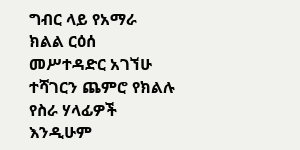ግብር ላይ የአማራ ክልል ርዕሰ መሥተዳድር አገኘሁ ተሻገርን ጨምሮ የክልሉ የስራ ሃላፊዎች እንዲሁም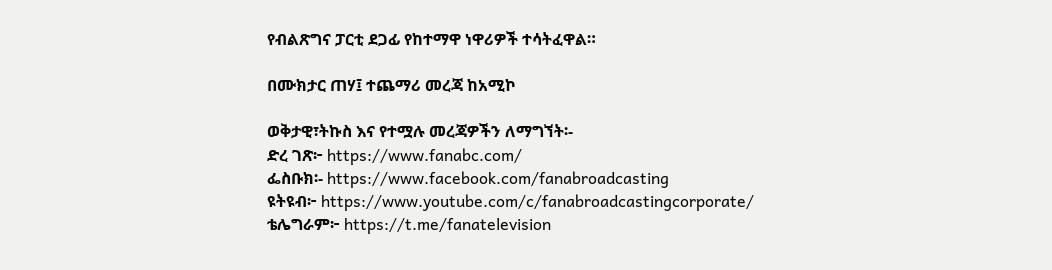የብልጽግና ፓርቲ ደጋፊ የከተማዋ ነዋሪዎች ተሳትፈዋል።

በሙክታር ጠሃ፤ ተጨማሪ መረጃ ከአሚኮ

ወቅታዊ፣ትኩስ እና የተሟሉ መረጃዎችን ለማግኘት፡-
ድረ ገጽ፦ https://www.fanabc.com/
ፌስቡክ፡- https://www.facebook.com/fanabroadcasting
ዩትዩብ፦ https://www.youtube.com/c/fanabroadcastingcorporate/
ቴሌግራም፦ https://t.me/fanatelevision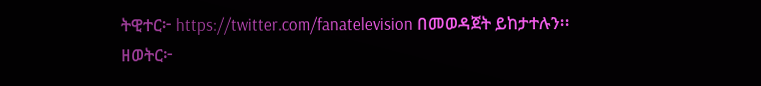ትዊተር፦ https://twitter.com/fanatelevision በመወዳጀት ይከታተሉን፡፡
ዘወትር፦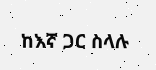ከእኛ ጋር ስላሉ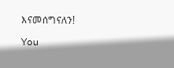እናመሰግናለን!

You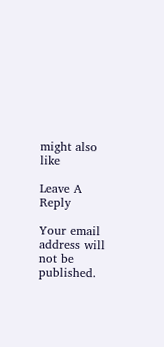might also like

Leave A Reply

Your email address will not be published.